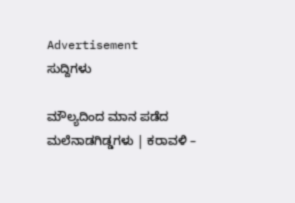Advertisement
ಸುದ್ದಿಗಳು

ಮೌಲ್ಯದಿಂದ ಮಾನ ಪಡೆದ ಮಲೆನಾಡಗಿಡ್ಡಗಳು | ಕರಾವಳಿ –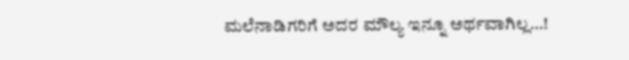ಮಲೆನಾಡಿಗರಿಗೆ ಅದರ ಮೌಲ್ಯ ಇನ್ನೂ ಅರ್ಥವಾಗಿಲ್ಲ…!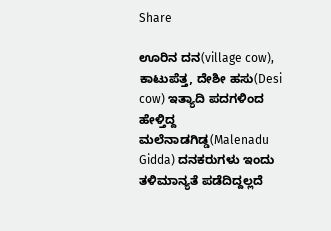Share

ಊರಿನ ದನ(village cow), ಕಾಟುಪೆತ್ತ, ದೇಶೀ ಹಸು(Desi cow) ಇತ್ಯಾದಿ ಪದಗಳಿಂದ ಹೇಳ್ತಿದ್ದ ಮಲೆನಾಡಗಿಡ್ಡ(Malenadu Gidda) ದನಕರುಗಳು ಇಂದು ತಳಿಮಾನ್ಯತೆ ಪಡೆದಿದ್ದಲ್ಲದೆ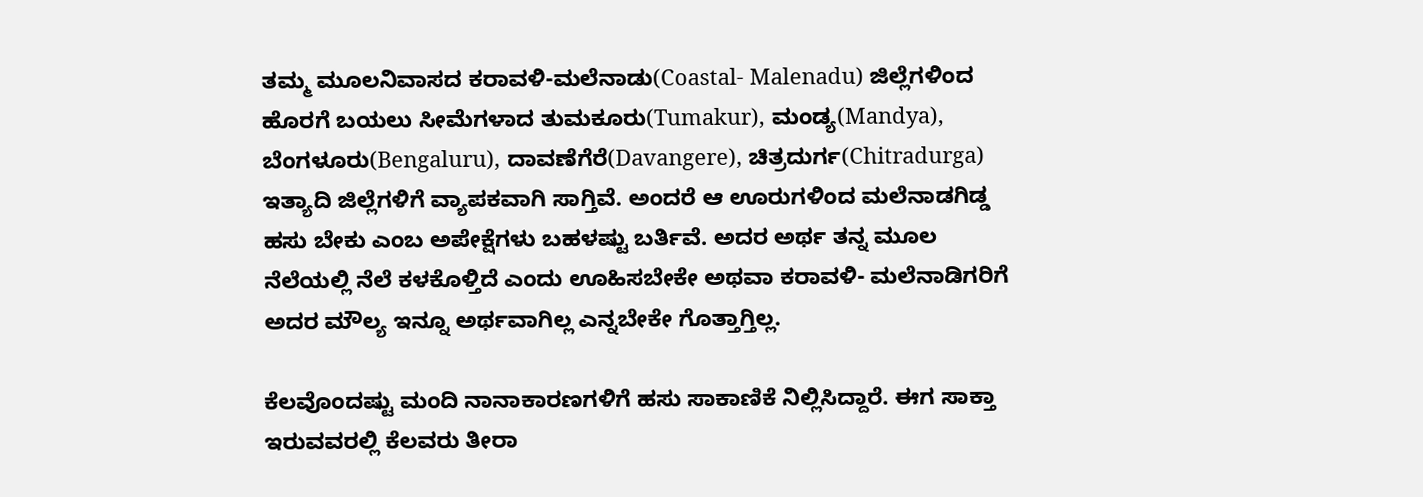ತಮ್ಮ ಮೂಲನಿವಾಸದ ಕರಾವಳಿ-ಮಲೆನಾಡು(Coastal- Malenadu) ಜಿಲ್ಲೆಗಳಿಂದ  ಹೊರಗೆ ಬಯಲು ಸೀಮೆಗಳಾದ ತುಮಕೂರು(Tumakur), ಮಂಡ್ಯ(Mandya), ಬೆಂಗಳೂರು(Bengaluru), ದಾವಣೆಗೆರೆ(Davangere), ಚಿತ್ರದುರ್ಗ(Chitradurga) ಇತ್ಯಾದಿ ಜಿಲ್ಲೆಗಳಿಗೆ ವ್ಯಾಪಕವಾಗಿ ಸಾಗ್ತಿವೆ. ಅಂದರೆ ಆ ಊರುಗಳಿಂದ ಮಲೆನಾಡಗಿಡ್ಡ ಹಸು ಬೇಕು ಎಂಬ ಅಪೇಕ್ಷೆಗಳು ಬಹಳಷ್ಟು ಬರ್ತಿವೆ. ಅದರ ಅರ್ಥ ತನ್ನ ಮೂಲ ನೆಲೆಯಲ್ಲಿ ನೆಲೆ ಕಳಕೊಳ್ತಿದೆ ಎಂದು ಊಹಿಸಬೇಕೇ ಅಥವಾ ಕರಾವಳಿ- ಮಲೆನಾಡಿಗರಿಗೆ ಅದರ ಮೌಲ್ಯ ಇನ್ನೂ ಅರ್ಥವಾಗಿಲ್ಲ ಎನ್ನಬೇಕೇ ಗೊತ್ತಾಗ್ತಿಲ್ಲ.

ಕೆಲವೊಂದಷ್ಟು ಮಂದಿ ನಾನಾಕಾರಣಗಳಿಗೆ ಹಸು ಸಾಕಾಣಿಕೆ ನಿಲ್ಲಿಸಿದ್ದಾರೆ. ಈಗ ಸಾಕ್ತಾ ಇರುವವರಲ್ಲಿ ಕೆಲವರು ತೀರಾ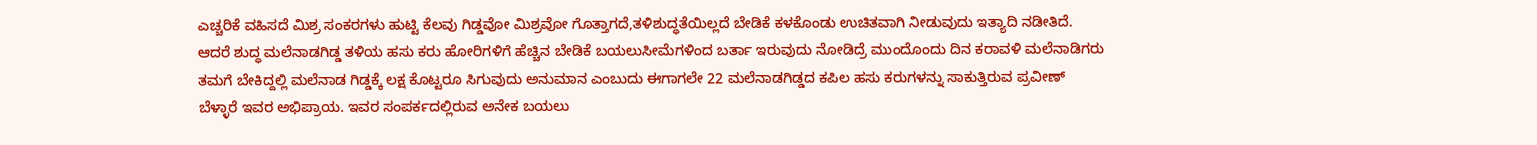ಎಚ್ಚರಿಕೆ ವಹಿಸದೆ ಮಿಶ್ರ ಸಂಕರಗಳು ಹುಟ್ಟಿ ಕೆಲವು ಗಿಡ್ಡವೋ ಮಿಶ್ರವೋ ಗೊತ್ತಾಗದೆ,ತಳಿಶುದ್ಧತೆಯಿಲ್ಲದೆ ಬೇಡಿಕೆ ಕಳಕೊಂಡು ಉಚಿತವಾಗಿ ನೀಡುವುದು ಇತ್ಯಾದಿ ನಡೀತಿದೆ. ಆದರೆ ಶುದ್ಧ ಮಲೆನಾಡಗಿಡ್ಡ ತಳಿಯ ಹಸು ಕರು ಹೋರಿಗಳಿಗೆ ಹೆಚ್ಚಿನ ಬೇಡಿಕೆ ಬಯಲುಸೀಮೆಗಳಿಂದ ಬರ್ತಾ ಇರುವುದು ನೋಡಿದ್ರೆ ಮುಂದೊಂದು ದಿನ ಕರಾವಳಿ ಮಲೆನಾಡಿಗರು ತಮಗೆ ಬೇಕಿದ್ದಲ್ಲಿ ಮಲೆನಾಡ ಗಿಡ್ಡಕ್ಕೆ ಲಕ್ಷ ಕೊಟ್ಟರೂ ಸಿಗುವುದು ಅನುಮಾನ ಎಂಬುದು ಈಗಾಗಲೇ 22 ಮಲೆನಾಡಗಿಡ್ಡದ ಕಪಿಲ ಹಸು ಕರುಗಳನ್ನು ಸಾಕುತ್ತಿರುವ ಪ್ರವೀಣ್ ಬೆಳ್ಳಾರೆ ಇವರ ಅಭಿಪ್ರಾಯ. ಇವರ ಸಂಪರ್ಕದಲ್ಲಿರುವ ಅನೇಕ ಬಯಲು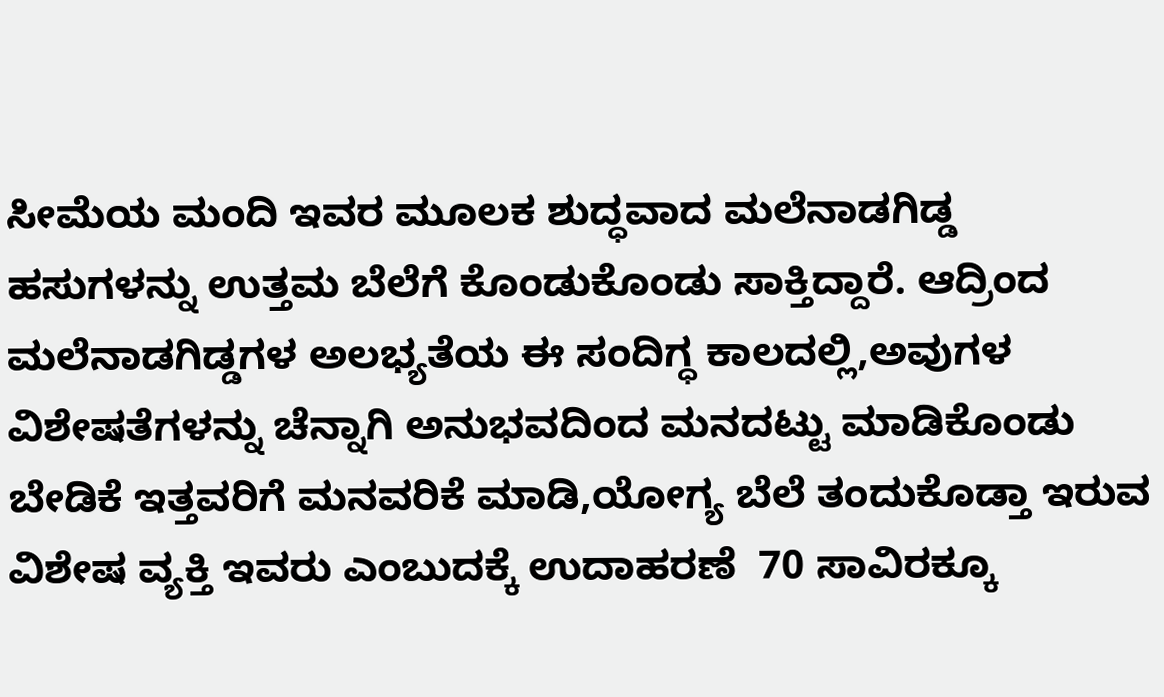ಸೀಮೆಯ ಮಂದಿ ಇವರ ಮೂಲಕ ಶುದ್ಧವಾದ ಮಲೆನಾಡಗಿಡ್ಡ ಹಸುಗಳನ್ನು ಉತ್ತಮ ಬೆಲೆಗೆ ಕೊಂಡುಕೊಂಡು ಸಾಕ್ತಿದ್ದಾರೆ. ಆದ್ರಿಂದ ಮಲೆನಾಡಗಿಡ್ಡಗಳ ಅಲಭ್ಯತೆಯ ಈ ಸಂದಿಗ್ಧ ಕಾಲದಲ್ಲಿ,ಅವುಗಳ ವಿಶೇಷತೆಗಳನ್ನು ಚೆನ್ನಾಗಿ ಅನುಭವದಿಂದ ಮನದಟ್ಟು ಮಾಡಿಕೊಂಡು ಬೇಡಿಕೆ ಇತ್ತವರಿಗೆ ಮನವರಿಕೆ ಮಾಡಿ,ಯೋಗ್ಯ ಬೆಲೆ ತಂದುಕೊಡ್ತಾ ಇರುವ ವಿಶೇಷ ವ್ಯಕ್ತಿ ಇವರು ಎಂಬುದಕ್ಕೆ ಉದಾಹರಣೆ  70 ಸಾವಿರಕ್ಕೂ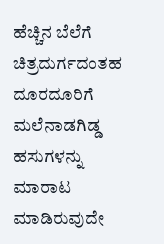ಹೆಚ್ಚಿನ ಬೆಲೆಗೆ ಚಿತ್ರದುರ್ಗದಂತಹ ದೂರದೂರಿಗೆ ಮಲೆನಾಡಗಿಡ್ಡ ಹಸುಗಳನ್ನು ಮಾರಾಟ ಮಾಡಿರುವುದೇ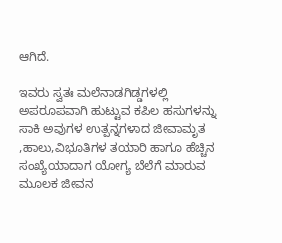ಆಗಿದೆ.

ಇವರು ಸ್ವತಃ ಮಲೆನಾಡಗಿಡ್ಡಗಳಲ್ಲಿ ಅಪರೂಪವಾಗಿ ಹುಟ್ಟುವ ಕಪಿಲ ಹಸುಗಳನ್ನು ಸಾಕಿ ಅವುಗಳ ಉತ್ಪನ್ನಗಳಾದ ಜೀವಾಮೃತ ,ಹಾಲು,ವಿಭೂತಿಗಳ ತಯಾರಿ ಹಾಗೂ ಹೆಚ್ಚಿನ ಸಂಖ್ಯೆಯಾದಾಗ ಯೋಗ್ಯ ಬೆಲೆಗೆ ಮಾರುವ ಮೂಲಕ ಜೀವನ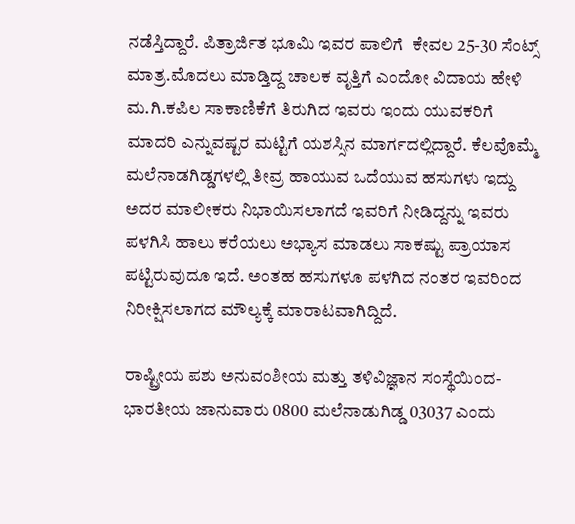ನಡೆಸ್ತಿದ್ದಾರೆ. ಪಿತ್ರಾರ್ಜಿತ ಭೂಮಿ ಇವರ ಪಾಲಿಗೆ  ಕೇವಲ 25-30 ಸೆಂಟ್ಸ್ ಮಾತ್ರ.ಮೊದಲು ಮಾಡ್ತಿದ್ದ ಚಾಲಕ ವೃತ್ತಿಗೆ ಎಂದೋ ವಿದಾಯ ಹೇಳಿ ಮ.ಗಿ.ಕಪಿಲ ಸಾಕಾಣಿಕೆಗೆ ತಿರುಗಿದ ಇವರು ಇಂದು ಯುವಕರಿಗೆ ಮಾದರಿ ಎನ್ನುವಷ್ಟರ ಮಟ್ಟಿಗೆ ಯಶಸ್ಸಿನ ಮಾರ್ಗದಲ್ಲಿದ್ದಾರೆ. ಕೆಲವೊಮ್ಮೆ ಮಲೆನಾಡಗಿಡ್ಡಗಳಲ್ಲಿ ತೀವ್ರ ಹಾಯುವ ಒದೆಯುವ ಹಸುಗಳು ಇದ್ದು ಅದರ ಮಾಲೀಕರು ನಿಭಾಯಿಸಲಾಗದೆ ಇವರಿಗೆ ನೀಡಿದ್ದನ್ನು ಇವರು ಪಳಗಿಸಿ ಹಾಲು ಕರೆಯಲು ಅಭ್ಯಾಸ ಮಾಡಲು ಸಾಕಷ್ಟು ಪ್ರಾಯಾಸ ಪಟ್ಟಿರುವುದೂ ಇದೆ. ಅಂತಹ ಹಸುಗಳೂ ಪಳಗಿದ ನಂತರ ಇವರಿಂದ ನಿರೀಕ್ಷಿಸಲಾಗದ ಮೌಲ್ಯಕ್ಕೆ ಮಾರಾಟವಾಗಿದ್ದಿದೆ.

ರಾಷ್ಟ್ರೀಯ ಪಶು ಅನುವಂಶೀಯ ಮತ್ತು ತಳಿವಿಜ್ಞಾನ ಸಂಸ್ಥೆಯಿಂದ- ಭಾರತೀಯ ಜಾನುವಾರು 0800 ಮಲೆನಾಡುಗಿಡ್ಡ 03037 ಎಂದು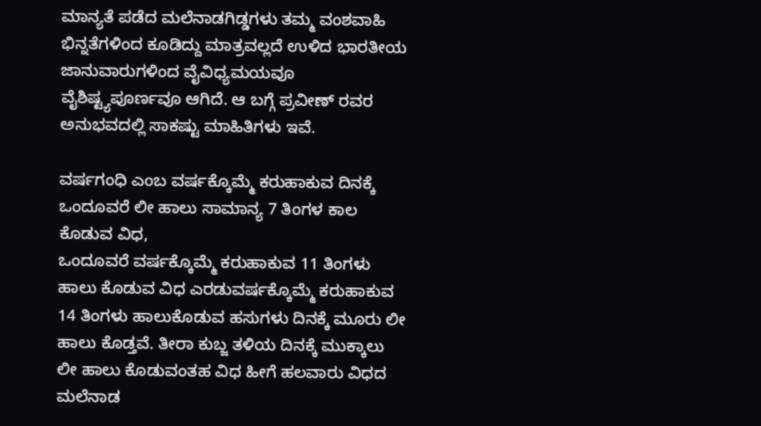ಮಾನ್ಯತೆ ಪಡೆದ ಮಲೆನಾಡಗಿಡ್ಡಗಳು ತಮ್ಮ ವಂಶವಾಹಿ ಭಿನ್ನತೆಗಳಿಂದ ಕೂಡಿದ್ದು ಮಾತ್ರವಲ್ಲದೆ ಉಳಿದ ಭಾರತೀಯ ಜಾನುವಾರುಗಳಿಂದ ವೈವಿಧ್ಯಮಯವೂ ವೈಶಿಷ್ಟ್ಯಪೂರ್ಣವೂ ಆಗಿದೆ. ಆ ಬಗ್ಗೆ ಪ್ರವೀಣ್ ರವರ ಅನುಭವದಲ್ಲಿ ಸಾಕಷ್ಟು ಮಾಹಿತಿಗಳು ಇವೆ.

ವರ್ಷಗಂಧಿ ಎಂಬ ವರ್ಷಕ್ಕೊಮ್ಮೆ ಕರುಹಾಕುವ ದಿನಕ್ಕೆ ಒಂದೂವರೆ ಲೀ ಹಾಲು ಸಾಮಾನ್ಯ 7 ತಿಂಗಳ ಕಾಲ ಕೊಡುವ ವಿಧ,
ಒಂದೂವರೆ ವರ್ಷಕ್ಕೊಮ್ಮೆ ಕರುಹಾಕುವ 11 ತಿಂಗಳು ಹಾಲು ಕೊಡುವ ವಿಧ ಎರಡುವರ್ಷಕ್ಕೊಮ್ಮೆ ಕರುಹಾಕುವ 14 ತಿಂಗಳು ಹಾಲುಕೊಡುವ ಹಸುಗಳು ದಿನಕ್ಕೆ ಮೂರು ಲೀ ಹಾಲು ಕೊಡ್ತವೆ. ತೀರಾ ಕುಬ್ಜ ತಳಿಯ ದಿನಕ್ಕೆ ಮುಕ್ಕಾಲು ಲೀ ಹಾಲು ಕೊಡುವಂತಹ ವಿಧ ಹೀಗೆ ಹಲವಾರು ವಿಧದ ಮಲೆನಾಡ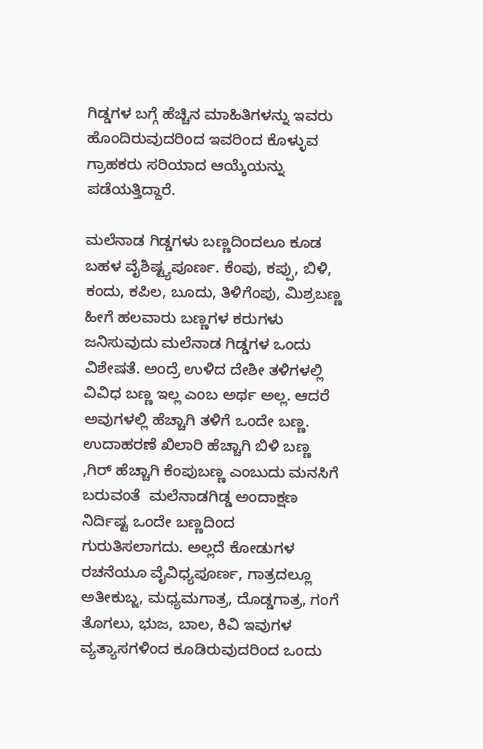ಗಿಡ್ಡಗಳ ಬಗ್ಗೆ ಹೆಚ್ಚಿನ ಮಾಹಿತಿಗಳನ್ನು ಇವರು ಹೊಂದಿರುವುದರಿಂದ ಇವರಿಂದ ಕೊಳ್ಳುವ ಗ್ರಾಹಕರು ಸರಿಯಾದ ಆಯ್ಕೆಯನ್ನು ಪಡೆಯತ್ತಿದ್ದಾರೆ.

ಮಲೆನಾಡ ಗಿಡ್ಡಗಳು ಬಣ್ಣದಿಂದಲೂ ಕೂಡ ಬಹಳ ವೈಶಿಷ್ಟ್ಯಪೂರ್ಣ. ಕೆಂಪು, ಕಪ್ಪು, ಬಿಳಿ, ಕಂದು, ಕಪಿಲ, ಬೂದು, ತಿಳಿಗೆಂಪು, ಮಿಶ್ರಬಣ್ಣ  ಹೀಗೆ ಹಲವಾರು ಬಣ್ಣಗಳ ಕರುಗಳು ಜನಿಸುವುದು ಮಲೆನಾಡ ಗಿಡ್ಡಗಳ ಒಂದು ವಿಶೇಷತೆ. ಅಂದ್ರೆ ಉಳಿದ ದೇಶೀ ತಳಿಗಳಲ್ಲಿ ವಿವಿಧ ಬಣ್ಣ ಇಲ್ಲ ಎಂಬ ಅರ್ಥ ಅಲ್ಲ. ಆದರೆ ಅವುಗಳಲ್ಲಿ ಹೆಚ್ಚಾಗಿ ತಳಿಗೆ ಒಂದೇ ಬಣ್ಣ. ಉದಾಹರಣೆ ಖಿಲಾರಿ ಹೆಚ್ಚಾಗಿ ಬಿಳಿ ಬಣ್ಣ ,ಗಿರ್ ಹೆಚ್ಚಾಗಿ ಕೆಂಪುಬಣ್ಣ ಎಂಬುದು ಮನಸಿಗೆ ಬರುವಂತೆ  ಮಲೆನಾಡಗಿಡ್ಡ ಅಂದಾಕ್ಷಣ ನಿರ್ದಿಷ್ಟ ಒಂದೇ ಬಣ್ಣದಿಂದ ಗುರುತಿಸಲಾಗದು. ಅಲ್ಲದೆ ಕೋಡುಗಳ ರಚನೆಯೂ ವೈವಿಧ್ಯಪೂರ್ಣ, ಗಾತ್ರದಲ್ಲೂ ಅತೀಕುಬ್ಜ, ಮಧ್ಯಮಗಾತ್ರ, ದೊಡ್ಡಗಾತ್ರ, ಗಂಗೆ ತೊಗಲು, ಭುಜ, ಬಾಲ, ಕಿವಿ ಇವುಗಳ ವ್ಯತ್ಯಾಸಗಳಿಂದ ಕೂಡಿರುವುದರಿಂದ ಒಂದು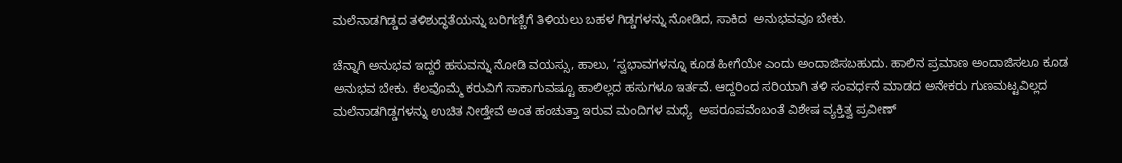ಮಲೆನಾಡಗಿಡ್ಡದ ತಳಿಶುದ್ಧತೆಯನ್ನು ಬರಿಗಣ್ಣಿಗೆ ತಿಳಿಯಲು ಬಹಳ ಗಿಡ್ಡಗಳನ್ನು ನೋಡಿದ, ಸಾಕಿದ  ಅನುಭವವೂ ಬೇಕು.

ಚೆನ್ನಾಗಿ ಅನುಭವ ಇದ್ದರೆ ಹಸುವನ್ನು ನೋಡಿ ವಯಸ್ಸು, ಹಾಲು, ‘ಸ್ವಭಾವಗಳನ್ನೂ ಕೂಡ ಹೀಗೆಯೇ ಎಂದು ಅಂದಾಜಿಸಬಹುದು. ಹಾಲಿನ ಪ್ರಮಾಣ ಅಂದಾಜಿಸಲೂ ಕೂಡ  ಅನುಭವ ಬೇಕು. ಕೆಲವೊಮ್ಮೆ ಕರುವಿಗೆ ಸಾಕಾಗುವಷ್ಟೂ ಹಾಲಿಲ್ಲದ ಹಸುಗಳೂ ಇರ್ತವೆ. ಆದ್ದರಿಂದ ಸರಿಯಾಗಿ ತಳಿ ಸಂವರ್ಧನೆ ಮಾಡದ ಅನೇಕರು ಗುಣಮಟ್ಟವಿಲ್ಲದ ಮಲೆನಾಡಗಿಡ್ಡಗಳನ್ನು ಉಚಿತ ನೀಡ್ತೇವೆ ಅಂತ ಹಂಚುತ್ತಾ ಇರುವ ಮಂದಿಗಳ ಮಧ್ಯೆ  ಅಪರೂಪವೆಂಬಂತೆ ವಿಶೇಷ ವ್ಯಕ್ತಿತ್ವ ಪ್ರವೀಣ್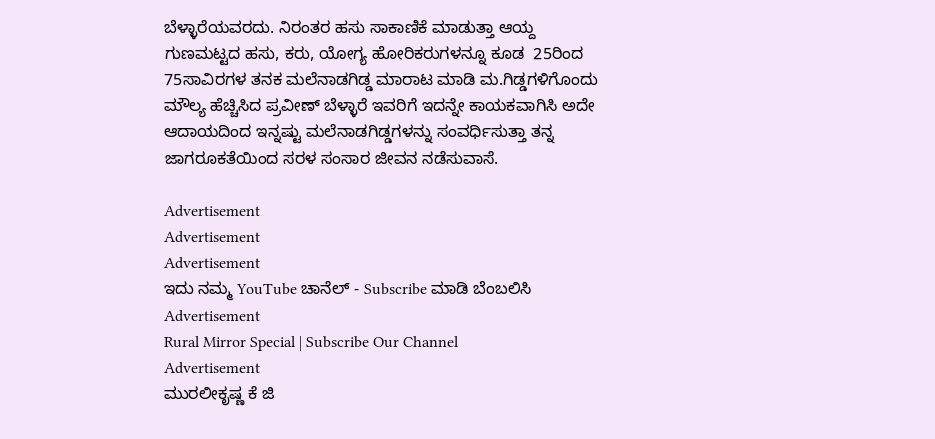ಬೆಳ್ಳಾರೆಯವರದು. ನಿರಂತರ ಹಸು ಸಾಕಾಣಿಕೆ ಮಾಡುತ್ತಾ ಆಯ್ದ ಗುಣಮಟ್ಟದ ಹಸು, ಕರು, ಯೋಗ್ಯ ಹೋರಿಕರುಗಳನ್ನೂ ಕೂಡ  25ರಿಂದ 75ಸಾವಿರಗಳ ತನಕ ಮಲೆನಾಡಗಿಡ್ಡ ಮಾರಾಟ ಮಾಡಿ ಮ.ಗಿಡ್ಡಗಳಿಗೊಂದು ಮೌಲ್ಯ ಹೆಚ್ಚಿಸಿದ ಪ್ರವೀಣ್ ಬೆಳ್ಳಾರೆ ಇವರಿಗೆ ಇದನ್ನೇ ಕಾಯಕವಾಗಿಸಿ ಅದೇ ಆದಾಯದಿಂದ ಇನ್ನಷ್ಟು ಮಲೆನಾಡಗಿಡ್ಡಗಳನ್ನು ಸಂವರ್ಧಿಸುತ್ತಾ ತನ್ನ ಜಾಗರೂಕತೆಯಿಂದ ಸರಳ ಸಂಸಾರ ಜೀವನ ನಡೆಸುವಾಸೆ.

Advertisement
Advertisement
Advertisement
ಇದು ನಮ್ಮ YouTube ಚಾನೆಲ್ - Subscribe ಮಾಡಿ ಬೆಂಬಲಿಸಿ
Advertisement
Rural Mirror Special | Subscribe Our Channel
Advertisement
ಮುರಲೀಕೃಷ್ಣ ಕೆ ಜಿ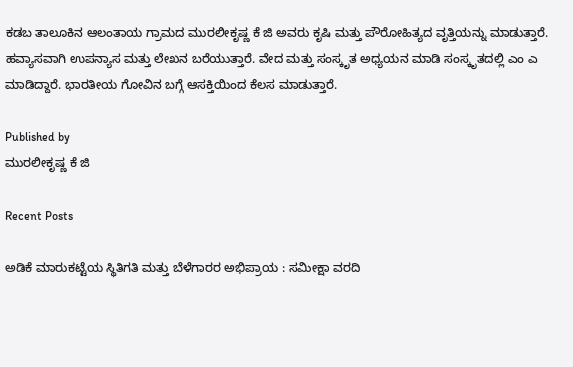ಕಡಬ ತಾಲೂಕಿನ ಆಲಂತಾಯ ಗ್ರಾಮದ ಮುರಲೀಕೃಷ್ಣ ಕೆ ಜಿ ಅವರು ಕೃಷಿ ಮತ್ತು ಪೌರೋಹಿತ್ಯದ ವೃತ್ತಿಯನ್ನು ಮಾಡುತ್ತಾರೆ. ಹವ್ಯಾಸವಾಗಿ ಉಪನ್ಯಾಸ ಮತ್ತು ಲೇಖನ ಬರೆಯುತ್ತಾರೆ. ವೇದ ಮತ್ತು ಸಂಸ್ಕೃತ ಅಧ್ಯಯನ ಮಾಡಿ ಸಂಸ್ಕೃತದಲ್ಲಿ ಎಂ ಎ ಮಾಡಿದ್ದಾರೆ. ಭಾರತೀಯ ಗೋವಿನ ಬಗ್ಗೆ ಆಸಕ್ತಿಯಿಂದ ಕೆಲಸ ಮಾಡುತ್ತಾರೆ.

Published by
ಮುರಲೀಕೃಷ್ಣ ಕೆ ಜಿ

Recent Posts

ಅಡಿಕೆ ಮಾರುಕಟ್ಟೆಯ ಸ್ಥಿತಿಗತಿ ಮತ್ತು ಬೆಳೆಗಾರರ ಅಭಿಪ್ರಾಯ : ಸಮೀಕ್ಷಾ ವರದಿ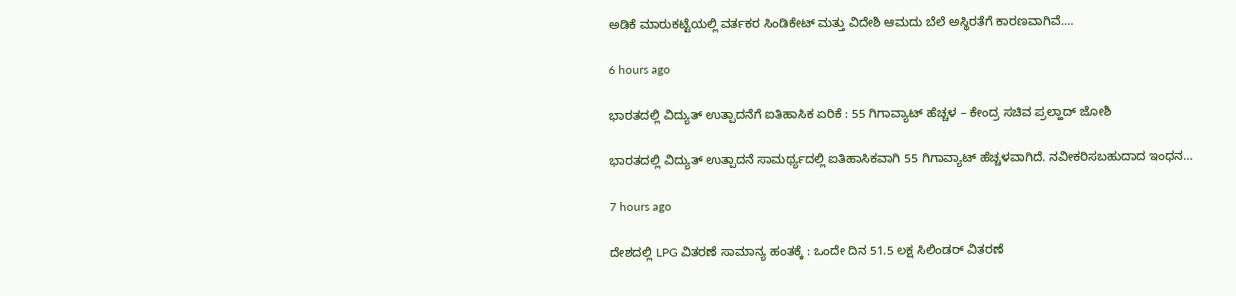ಅಡಿಕೆ ಮಾರುಕಟ್ಟೆಯಲ್ಲಿ ವರ್ತಕರ ಸಿಂಡಿಕೇಟ್ ಮತ್ತು ವಿದೇಶಿ ಆಮದು ಬೆಲೆ ಅಸ್ಥಿರತೆಗೆ ಕಾರಣವಾಗಿವೆ.…

6 hours ago

ಭಾರತದಲ್ಲಿ ವಿದ್ಯುತ್ ಉತ್ಪಾದನೆಗೆ ಐತಿಹಾಸಿಕ ಏರಿಕೆ : 55 ಗಿಗಾವ್ಯಾಟ್ ಹೆಚ್ಚಳ – ಕೇಂದ್ರ ಸಚಿವ ಪ್ರಲ್ಹಾದ್ ಜೋಶಿ

ಭಾರತದಲ್ಲಿ ವಿದ್ಯುತ್ ಉತ್ಪಾದನೆ ಸಾಮರ್ಥ್ಯದಲ್ಲಿ ಐತಿಹಾಸಿಕವಾಗಿ 55 ಗಿಗಾವ್ಯಾಟ್ ಹೆಚ್ಚಳವಾಗಿದೆ. ನವೀಕರಿಸಬಹುದಾದ ಇಂಧನ…

7 hours ago

ದೇಶದಲ್ಲಿ LPG ವಿತರಣೆ ಸಾಮಾನ್ಯ ಹಂತಕ್ಕೆ : ಒಂದೇ ದಿನ 51.5 ಲಕ್ಷ ಸಿಲಿಂಡರ್ ವಿತರಣೆ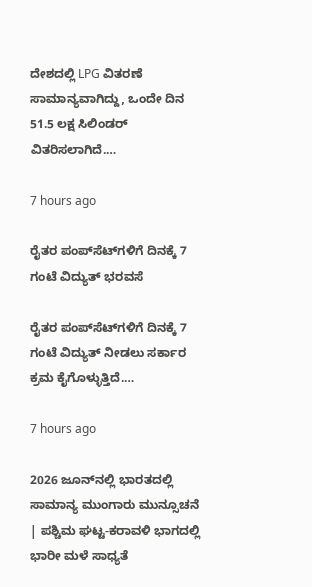ದೇಶದಲ್ಲಿ LPG ವಿತರಣೆ ಸಾಮಾನ್ಯವಾಗಿದ್ದು, ಒಂದೇ ದಿನ 51.5 ಲಕ್ಷ ಸಿಲಿಂಡರ್ ವಿತರಿಸಲಾಗಿದೆ.…

7 hours ago

ರೈತರ ಪಂಪ್‌ಸೆಟ್‌ಗಳಿಗೆ ದಿನಕ್ಕೆ 7 ಗಂಟೆ ವಿದ್ಯುತ್ ಭರವಸೆ

ರೈತರ ಪಂಪ್‌ಸೆಟ್‌ಗಳಿಗೆ ದಿನಕ್ಕೆ 7 ಗಂಟೆ ವಿದ್ಯುತ್ ನೀಡಲು ಸರ್ಕಾರ ಕ್ರಮ ಕೈಗೊಳ್ಳುತ್ತಿದೆ.…

7 hours ago

2026 ಜೂನ್‌ನಲ್ಲಿ ಭಾರತದಲ್ಲಿ ಸಾಮಾನ್ಯ ಮುಂಗಾರು ಮುನ್ಸೂಚನೆ | ಪಶ್ಚಿಮ ಘಟ್ಟ-ಕರಾವಳಿ ಭಾಗದಲ್ಲಿ ಭಾರೀ ಮಳೆ ಸಾಧ್ಯತೆ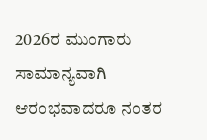2026ರ ಮುಂಗಾರು ಸಾಮಾನ್ಯವಾಗಿ ಆರಂಭವಾದರೂ ನಂತರ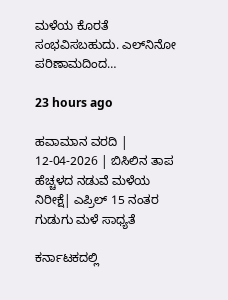ಮಳೆಯ ಕೊರತೆ ಸಂಭವಿಸಬಹುದು. ಎಲ್‌ನಿನೋ ಪರಿಣಾಮದಿಂದ…

23 hours ago

ಹವಾಮಾನ ವರದಿ | 12-04-2026 | ಬಿಸಿಲಿನ ತಾಪ ಹೆಚ್ಚಳದ ನಡುವೆ ಮಳೆಯ ನಿರೀಕ್ಷೆ| ಎಪ್ರಿಲ್ 15 ನಂತರ ಗುಡುಗು ಮಳೆ ಸಾಧ್ಯತೆ

ಕರ್ನಾಟಕದಲ್ಲಿ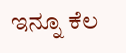ಇನ್ನೂ ಕೆಲ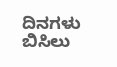ದಿನಗಳು ಬಿಸಿಲು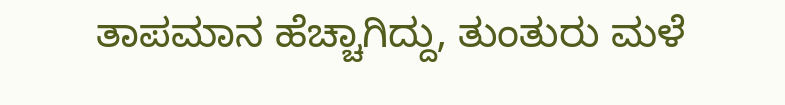ತಾಪಮಾನ ಹೆಚ್ಚಾಗಿದ್ದು, ತುಂತುರು ಮಳೆ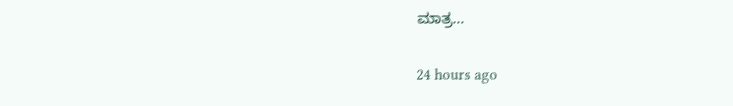ಮಾತ್ರ…

24 hours ago